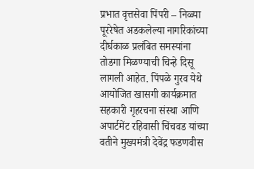प्रभात वृत्तसेवा पिंपरी – निळ्या पूररेषेत अडकलेल्या नागरिकांच्या दीर्घकाळ प्रलंबित समस्यांना तोडगा मिळण्याची चिन्हे दिसू लागली आहेत. पिंपळे गुरव येथे आयोजित खासगी कार्यक्रमात सहकारी गृहरचना संस्था आणि अपार्टमेंट रहिवासी चिंचवड यांच्या वतीने मुख्यमंत्री देवेंद्र फडणवीस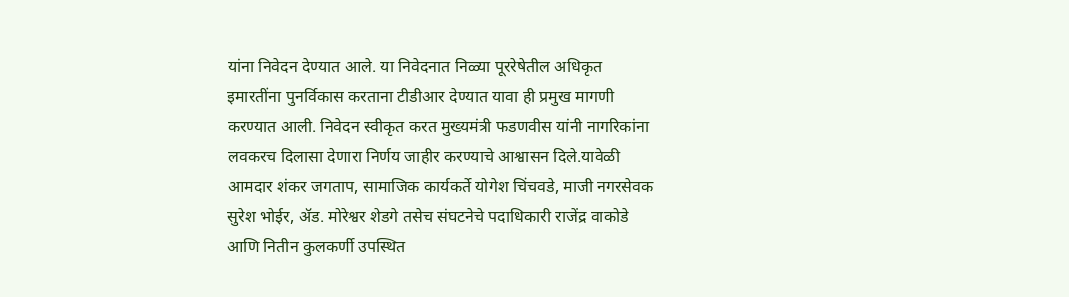यांना निवेदन देण्यात आले. या निवेदनात निळ्या पूररेषेतील अधिकृत इमारतींना पुनर्विकास करताना टीडीआर देण्यात यावा ही प्रमुख मागणी करण्यात आली. निवेदन स्वीकृत करत मुख्यमंत्री फडणवीस यांनी नागरिकांना लवकरच दिलासा देणारा निर्णय जाहीर करण्याचे आश्वासन दिले.यावेळी आमदार शंकर जगताप, सामाजिक कार्यकर्ते योगेश चिंचवडे, माजी नगरसेवक सुरेश भोईर, ॲड. मोरेश्वर शेडगे तसेच संघटनेचे पदाधिकारी राजेंद्र वाकोडे आणि नितीन कुलकर्णी उपस्थित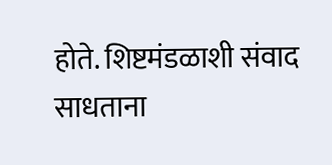होते. शिष्टमंडळाशी संवाद साधताना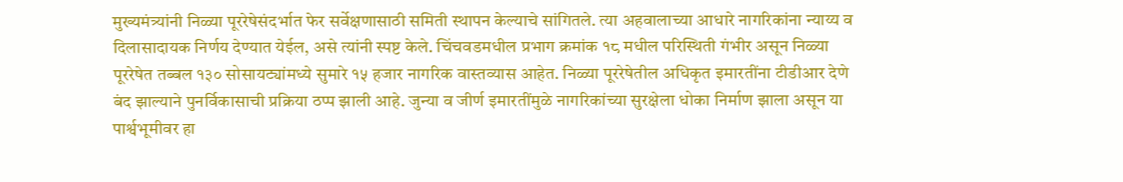मुख्यमंत्र्यांनी निळ्या पूररेषेसंदर्भात फेर सर्वेक्षणासाठी समिती स्थापन केल्याचे सांगितले. त्या अहवालाच्या आधारे नागरिकांना न्याय्य व दिलासादायक निर्णय देण्यात येईल, असे त्यांनी स्पष्ट केले. चिंचवडमधील प्रभाग क्रमांक १८ मधील परिस्थिती गंभीर असून निळ्या पूररेषेत तब्बल १३० सोसायट्यांमध्ये सुमारे १५ हजार नागरिक वास्तव्यास आहेत. निळ्या पूररेषेतील अधिकृत इमारतींना टीडीआर देणे बंद झाल्याने पुनर्विकासाची प्रक्रिया ठप्प झाली आहे. जुन्या व जीर्ण इमारतींमुळे नागरिकांच्या सुरक्षेला धोका निर्माण झाला असून या पार्श्वभूमीवर हा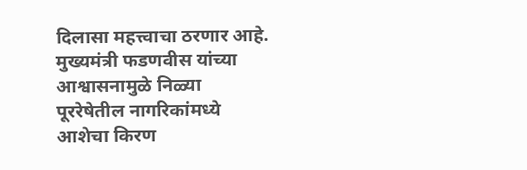दिलासा महत्त्वाचा ठरणार आहे. मुख्यमंत्री फडणवीस यांच्या आश्वासनामुळे निळ्या पूररेषेतील नागरिकांमध्ये आशेचा किरण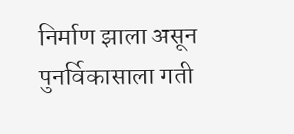निर्माण झाला असून पुनर्विकासाला गती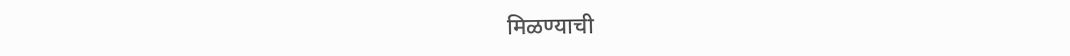मिळण्याची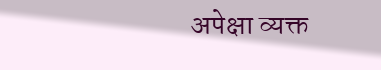अपेक्षा व्यक्त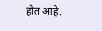होत आहे.